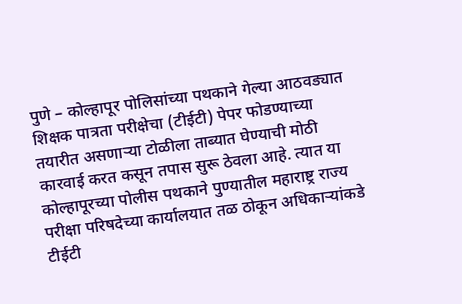पुणे – कोल्हापूर पोलिसांच्या पथकाने गेल्या आठवड्यात शिक्षक पात्रता परीक्षेचा (टीईटी) पेपर फोडण्याच्या तयारीत असणाऱ्या टोळीला ताब्यात घेण्याची मोठी कारवाई करत कसून तपास सुरू ठेवला आहे. त्यात या कोल्हापूरच्या पोलीस पथकाने पुण्यातील महाराष्ट्र राज्य परीक्षा परिषदेच्या कार्यालयात तळ ठोकून अधिकाऱ्यांकडे टीईटी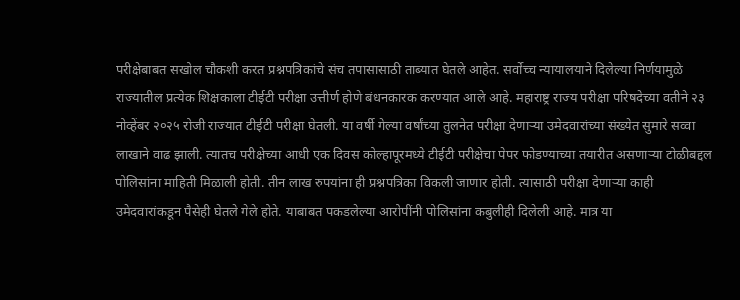परीक्षेबाबत सखोल चौकशी करत प्रश्नपत्रिकांचे संच तपासासाठी ताब्यात घेतले आहेत. सर्वोच्च न्यायालयाने दिलेल्या निर्णयामुळे राज्यातील प्रत्येक शिक्षकाला टीईटी परीक्षा उत्तीर्ण होणे बंधनकारक करण्यात आले आहे. महाराष्ट्र राज्य परीक्षा परिषदेच्या वतीने २३ नोव्हेंबर २०२५ रोजी राज्यात टीईटी परीक्षा घेतली. या वर्षी गेल्या वर्षांच्या तुलनेत परीक्षा देणाऱ्या उमेदवारांच्या संख्येत सुमारे सव्वा लाखाने वाढ झाली. त्यातच परीक्षेच्या आधी एक दिवस कोल्हापूरमध्ये टीईटी परीक्षेचा पेपर फोडण्याच्या तयारीत असणाऱ्या टोळीबद्दल पोलिसांना माहिती मिळाली होती. तीन लाख रुपयांना ही प्रश्नपत्रिका विकली जाणार होती. त्यासाठी परीक्षा देणाऱ्या काही उमेदवारांकडून पैसेही घेतले गेले होते. याबाबत पकडलेल्या आरोपींनी पोलिसांना कबुलीही दिलेली आहे. मात्र या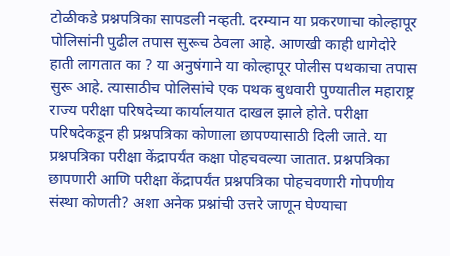टोळीकडे प्रश्नपत्रिका सापडली नव्हती. दरम्यान या प्रकरणाचा कोल्हापूर पोलिसांनी पुढील तपास सुरूच ठेवला आहे. आणखी काही धागेदोरे हाती लागतात का ? या अनुषंगाने या कोल्हापूर पोलीस पथकाचा तपास सुरू आहे. त्यासाठीच पोलिसांचे एक पथक बुधवारी पुण्यातील महाराष्ट्र राज्य परीक्षा परिषदेच्या कार्यालयात दाखल झाले होते. परीक्षा परिषदेकडून ही प्रश्नपत्रिका कोणाला छापण्यासाठी दिली जाते. या प्रश्नपत्रिका परीक्षा केंद्रापर्यंत कक्षा पोहचवल्या जातात. प्रश्नपत्रिका छापणारी आणि परीक्षा केंद्रापर्यंत प्रश्नपत्रिका पोहचवणारी गोपणीय संस्था कोणती? अशा अनेक प्रश्नांची उत्तरे जाणून घेण्याचा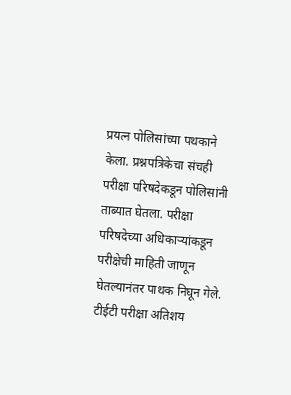प्रयत्न पोलिसांच्या पथकाने केला. प्रश्नपत्रिकेचा संचही परीक्षा परिषदेकडून पोलिसांनी ताब्यात घेतला. परीक्षा परिषदेच्या अधिकाऱ्यांकडून परीक्षेची माहिती जाणून घेतल्यानंतर पाथक निघून गेले. टीईटी परीक्षा अतिशय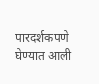पारदर्शकपणे घेण्यात आली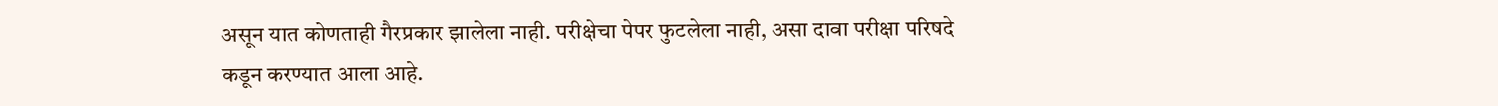असून यात कोणताही गैरप्रकार झालेला नाही. परीक्षेचा पेपर फुटलेला नाही, असा दावा परीक्षा परिषदे कडून करण्यात आला आहे.